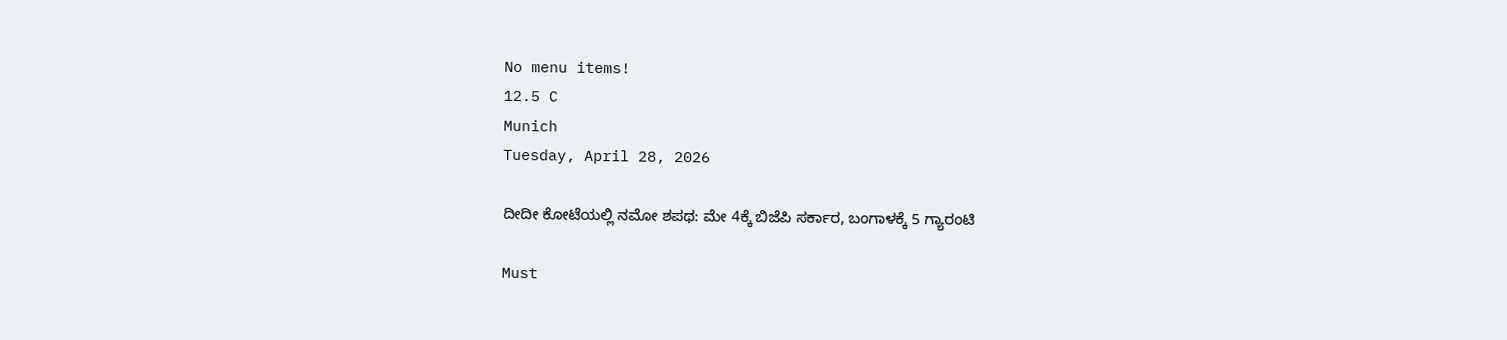No menu items!
12.5 C
Munich
Tuesday, April 28, 2026

ದೀದೀ ಕೋಟೆಯಲ್ಲಿ ನಮೋ ಶಪಥ: ಮೇ 4ಕ್ಕೆ ಬಿಜೆಪಿ ಸರ್ಕಾರ, ಬಂಗಾಳಕ್ಕೆ 5 ಗ್ಯಾರಂಟಿ

Must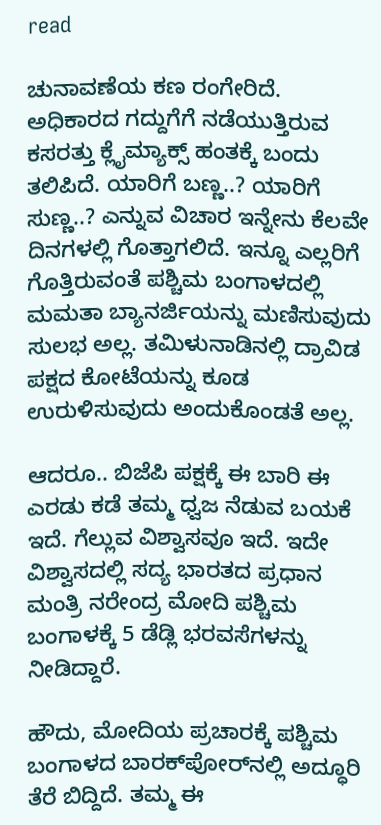read

ಚುನಾವಣೆಯ ಕಣ ರಂಗೇರಿದೆ. ಅಧಿಕಾರದ ಗದ್ದುಗೆಗೆ ನಡೆಯುತ್ತಿರುವ ಕಸರತ್ತು ಕ್ಲೈಮ್ಯಾಕ್ಸ್ ಹಂತಕ್ಕೆ ಬಂದು ತಲಿಪಿದೆ. ಯಾರಿಗೆ ಬಣ್ಣ..? ಯಾರಿಗೆ ಸುಣ್ಣ..? ಎನ್ನುವ ವಿಚಾರ ಇನ್ನೇನು ಕೆಲವೇ ದಿನಗಳಲ್ಲಿ ಗೊತ್ತಾಗಲಿದೆ. ಇನ್ನೂ ಎಲ್ಲರಿಗೆ ಗೊತ್ತಿರುವಂತೆ ಪಶ್ಚಿಮ ಬಂಗಾಳದಲ್ಲಿ ಮಮತಾ ಬ್ಯಾನರ್ಜಿಯನ್ನು ಮಣಿಸುವುದು ಸುಲಭ ಅಲ್ಲ. ತಮಿಳುನಾಡಿನಲ್ಲಿ ದ್ರಾವಿಡ ಪಕ್ಷದ ಕೋಟೆಯನ್ನು ಕೂಡ ಉರುಳಿಸುವುದು ಅಂದುಕೊಂಡತೆ ಅಲ್ಲ.

ಆದರೂ.. ಬಿಜೆಪಿ ಪಕ್ಷಕ್ಕೆ ಈ ಬಾರಿ ಈ ಎರಡು ಕಡೆ ತಮ್ಮ ಧ್ವಜ ನೆಡುವ ಬಯಕೆ ಇದೆ. ಗೆಲ್ಲುವ ವಿಶ್ವಾಸವೂ ಇದೆ. ಇದೇ ವಿಶ್ವಾಸದಲ್ಲಿ ಸದ್ಯ ಭಾರತದ ಪ್ರಧಾನ ಮಂತ್ರಿ ನರೇಂದ್ರ ಮೋದಿ ಪಶ್ಚಿಮ ಬಂಗಾಳಕ್ಕೆ 5 ಡೆಡ್ಲಿ ಭರವಸೆಗಳನ್ನು ನೀಡಿದ್ದಾರೆ.

ಹೌದು, ಮೋದಿಯ ಪ್ರಚಾರಕ್ಕೆ ಪಶ್ಚಿಮ ಬಂಗಾಳದ ಬಾರಕ್‌ಪೋರ್‌ನಲ್ಲಿ ಅದ್ಧೂರಿ ತೆರೆ ಬಿದ್ದಿದೆ. ತಮ್ಮ ಈ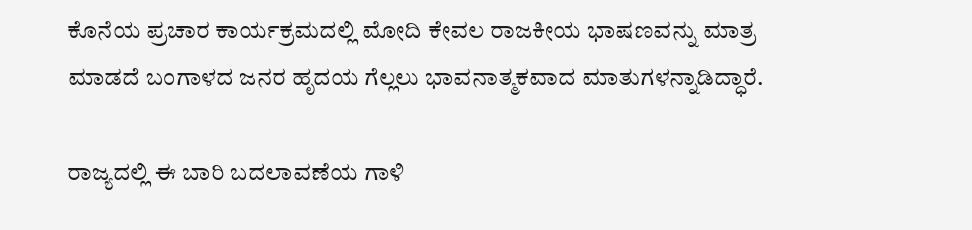ಕೊನೆಯ ಪ್ರಚಾರ ಕಾರ್ಯಕ್ರಮದಲ್ಲಿ ಮೋದಿ ಕೇವಲ ರಾಜಕೀಯ ಭಾಷಣವನ್ನು ಮಾತ್ರ ಮಾಡದೆ ಬಂಗಾಳದ ಜನರ ಹೃದಯ ಗೆಲ್ಲಲು ಭಾವನಾತ್ಮಕವಾದ ಮಾತುಗಳನ್ನಾಡಿದ್ಧಾರೆ.

ರಾಜ್ಯದಲ್ಲಿ ಈ ಬಾರಿ ಬದಲಾವಣೆಯ ಗಾಳಿ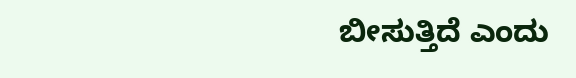ಬೀಸುತ್ತಿದೆ ಎಂದು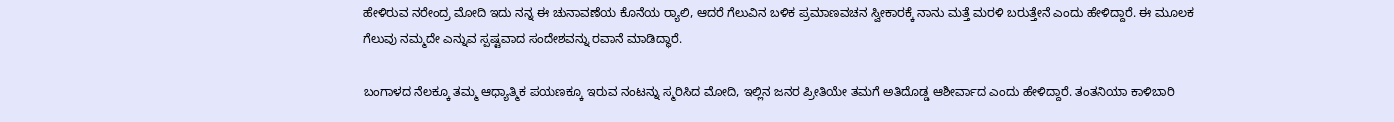ಹೇಳಿರುವ ನರೇಂದ್ರ ಮೋದಿ ಇದು ನನ್ನ ಈ ಚುನಾವಣೆಯ ಕೊನೆಯ ರ‍್ಯಾಲಿ, ಆದರೆ ಗೆಲುವಿನ ಬಳಿಕ ಪ್ರಮಾಣವಚನ ಸ್ವೀಕಾರಕ್ಕೆ ನಾನು ಮತ್ತೆ ಮರಳಿ ಬರುತ್ತೇನೆ ಎಂದು ಹೇಳಿದ್ದಾರೆ. ಈ ಮೂಲಕ ಗೆಲುವು ನಮ್ಮದೇ ಎನ್ನುವ ಸ್ಪಷ್ಟವಾದ ಸಂದೇಶವನ್ನು ರವಾನೆ ಮಾಡಿದ್ಧಾರೆ.

ಬಂಗಾಳದ ನೆಲಕ್ಕೂ ತಮ್ಮ ಆಧ್ಯಾತ್ಮಿಕ ಪಯಣಕ್ಕೂ ಇರುವ ನಂಟನ್ನು ಸ್ಮರಿಸಿದ ಮೋದಿ, ಇಲ್ಲಿನ ಜನರ ಪ್ರೀತಿಯೇ ತಮಗೆ ಅತಿದೊಡ್ಡ ಆಶೀರ್ವಾದ ಎಂದು ಹೇಳಿದ್ದಾರೆ. ತಂತನಿಯಾ ಕಾಳಿಬಾರಿ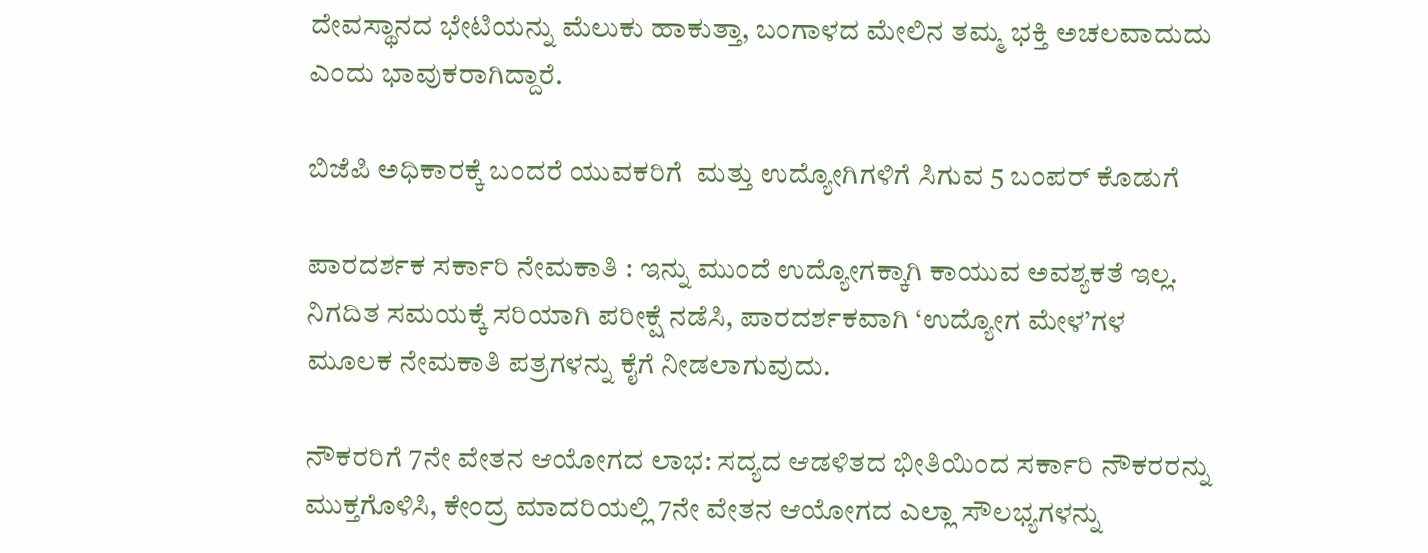ದೇವಸ್ಥಾನದ ಭೇಟಿಯನ್ನು ಮೆಲುಕು ಹಾಕುತ್ತಾ, ಬಂಗಾಳದ ಮೇಲಿನ ತಮ್ಮ ಭಕ್ತಿ ಅಚಲವಾದುದು ಎಂದು ಭಾವುಕರಾಗಿದ್ದಾರೆ.

ಬಿಜೆಪಿ ಅಧಿಕಾರಕ್ಕೆ ಬಂದರೆ ಯುವಕರಿಗೆ  ಮತ್ತು ಉದ್ಯೋಗಿಗಳಿಗೆ ಸಿಗುವ 5 ಬಂಪರ್ ಕೊಡುಗೆ

ಪಾರದರ್ಶಕ ಸರ್ಕಾರಿ ನೇಮಕಾತಿ : ಇನ್ನು ಮುಂದೆ ಉದ್ಯೋಗಕ್ಕಾಗಿ ಕಾಯುವ ಅವಶ್ಯಕತೆ ಇಲ್ಲ. ನಿಗದಿತ ಸಮಯಕ್ಕೆ ಸರಿಯಾಗಿ ಪರೀಕ್ಷೆ ನಡೆಸಿ, ಪಾರದರ್ಶಕವಾಗಿ ‘ಉದ್ಯೋಗ ಮೇಳ’ಗಳ ಮೂಲಕ ನೇಮಕಾತಿ ಪತ್ರಗಳನ್ನು ಕೈಗೆ ನೀಡಲಾಗುವುದು.

ನೌಕರರಿಗೆ 7ನೇ ವೇತನ ಆಯೋಗದ ಲಾಭ: ಸದ್ಯದ ಆಡಳಿತದ ಭೀತಿಯಿಂದ ಸರ್ಕಾರಿ ನೌಕರರನ್ನು ಮುಕ್ತಗೊಳಿಸಿ, ಕೇಂದ್ರ ಮಾದರಿಯಲ್ಲಿ 7ನೇ ವೇತನ ಆಯೋಗದ ಎಲ್ಲಾ ಸೌಲಭ್ಯಗಳನ್ನು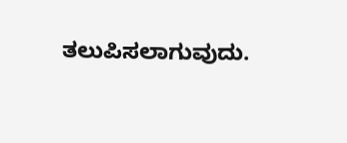ತಲುಪಿಸಲಾಗುವುದು.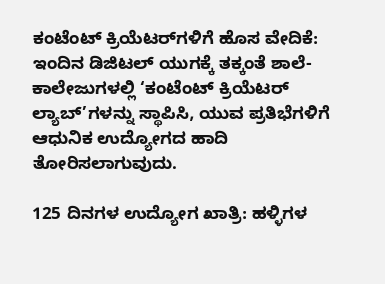ಕಂಟೆಂಟ್‌ ಕ್ರಿಯೆಟರ್‌ಗಳಿಗೆ ಹೊಸ ವೇದಿಕೆ: ಇಂದಿನ ಡಿಜಿಟಲ್ ಯುಗಕ್ಕೆ ತಕ್ಕಂತೆ ಶಾಲೆ-ಕಾಲೇಜುಗಳಲ್ಲಿ ‘ಕಂಟೆಂಟ್ ಕ್ರಿಯೆಟರ್ ಲ್ಯಾಬ್‌’ಗಳನ್ನು ಸ್ಥಾಪಿಸಿ, ಯುವ ಪ್ರತಿಭೆಗಳಿಗೆ ಆಧುನಿಕ ಉದ್ಯೋಗದ ಹಾದಿ ತೋರಿಸಲಾಗುವುದು.

125 ದಿನಗಳ ಉದ್ಯೋಗ ಖಾತ್ರಿ: ಹಳ್ಳಿಗಳ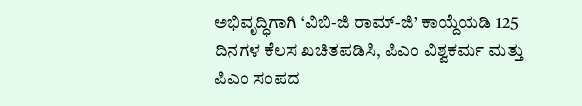ಅಭಿವೃದ್ಧಿಗಾಗಿ ‘ವಿಬಿ-ಜಿ ರಾಮ್-ಜಿ’ ಕಾಯ್ದೆಯಡಿ 125 ದಿನಗಳ ಕೆಲಸ ಖಚಿತಪಡಿಸಿ, ಪಿಎಂ ವಿಶ್ವಕರ್ಮ ಮತ್ತು ಪಿಎಂ ಸಂಪದ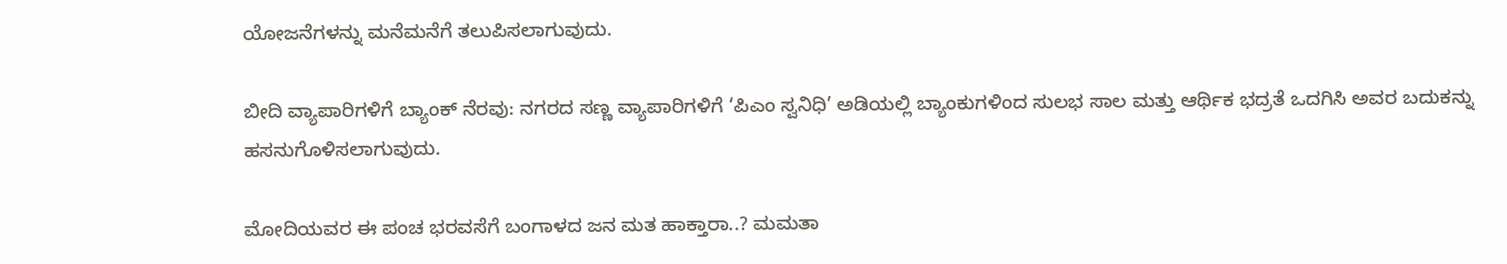ಯೋಜನೆಗಳನ್ನು ಮನೆಮನೆಗೆ ತಲುಪಿಸಲಾಗುವುದು.

ಬೀದಿ ವ್ಯಾಪಾರಿಗಳಿಗೆ ಬ್ಯಾಂಕ್ ನೆರವು: ನಗರದ ಸಣ್ಣ ವ್ಯಾಪಾರಿಗಳಿಗೆ ‘ಪಿಎಂ ಸ್ವನಿಧಿ’ ಅಡಿಯಲ್ಲಿ ಬ್ಯಾಂಕುಗಳಿಂದ ಸುಲಭ ಸಾಲ ಮತ್ತು ಆರ್ಥಿಕ ಭದ್ರತೆ ಒದಗಿಸಿ ಅವರ ಬದುಕನ್ನು ಹಸನುಗೊಳಿಸಲಾಗುವುದು.

ಮೋದಿಯವರ ಈ ಪಂಚ ಭರವಸೆಗೆ ಬಂಗಾಳದ ಜನ ಮತ ಹಾಕ್ತಾರಾ..? ಮಮತಾ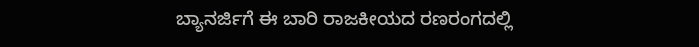ಬ್ಯಾನರ್ಜಿಗೆ ಈ ಬಾರಿ ರಾಜಕೀಯದ ರಣರಂಗದಲ್ಲಿ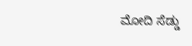ಮೋದಿ ಸೆಡ್ಡು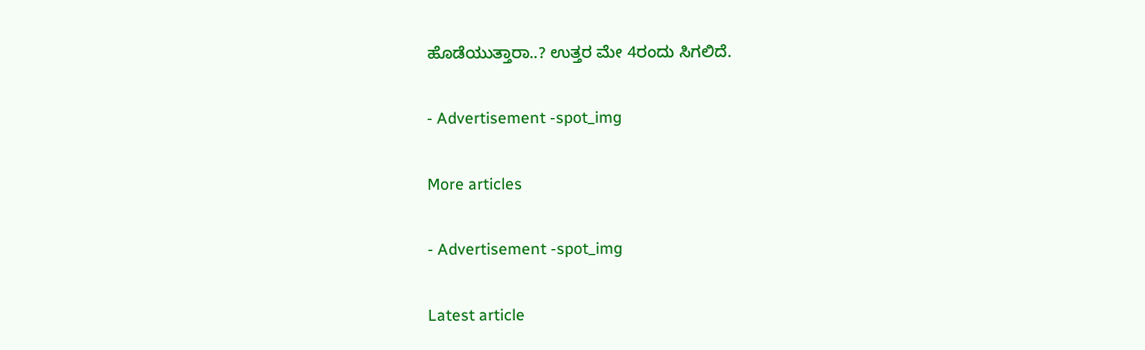ಹೊಡೆಯುತ್ತಾರಾ..? ಉತ್ತರ ಮೇ 4ರಂದು ಸಿಗಲಿದೆ.

- Advertisement -spot_img

More articles

- Advertisement -spot_img

Latest article